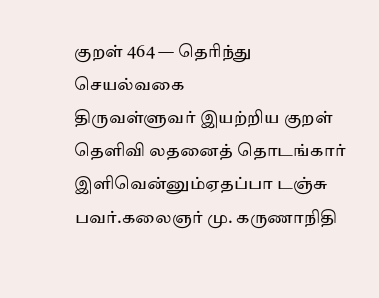குறள் 464 — தெரிந்து செயல்வகை
திருவள்ளுவர் இயற்றிய குறள்
தெளிவி லதனைத் தொடங்கார் இளிவென்னும்ஏதப்பா டஞ்சு பவர்.கலைஞர் மு. கருணாநிதி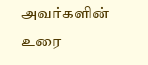அவர்களின் உரை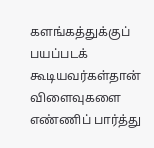களங்கத்துக்குப் பயப்படக் கூடியவர்கள்தான் விளைவுகளை எண்ணிப் பார்த்து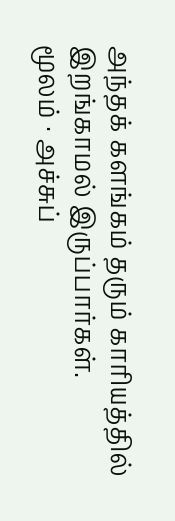அந்தக் களங்கம் தரும் காரியத்தில் இறங்காமல் இருப்பார்கள்.
மூலம் · அச்சுப்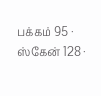பக்கம் 95 · ஸ்கேன் 128 ·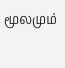மூலமும்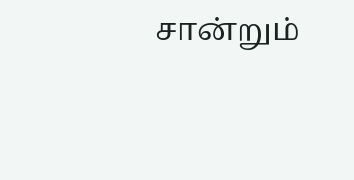சான்றும்